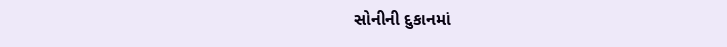સોનીની દુકાનમાં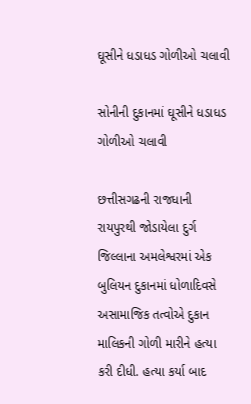ઘૂસીને ધડાધડ ગોળીઓ ચલાવી

સોનીની દુકાનમાં ઘૂસીને ધડાધડ ગોળીઓ ચલાવી

છત્તીસગઢની રાજધાની રાયપુરથી જોડાયેલા દુર્ગ જિલ્લાના અમલેશ્વરમાં એક બુલિયન દુકાનમાં ધોળાદિવસે અસામાજિક તત્વોએ દુકાન માલિકની ગોળી મારીને હત્યા કરી દીધી. હત્યા કર્યા બાદ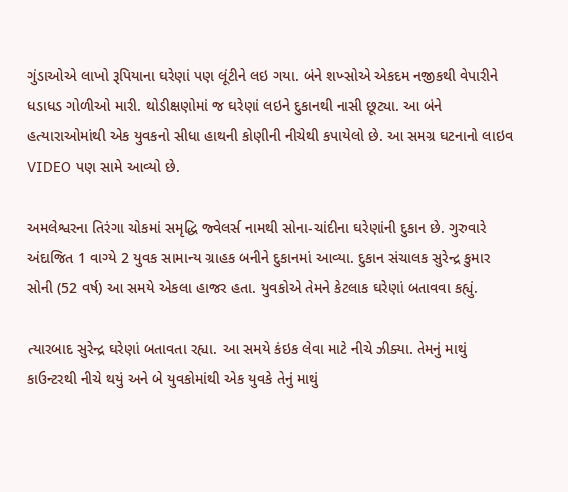ગુંડાઓએ લાખો રૂપિયાના ઘરેણાં પણ લૂંટીને લઇ ગયા. બંને શખ્સોએ એકદમ નજીકથી વેપારીને ધડાધડ ગોળીઓ મારી. થોડીક્ષણોમાં જ ઘરેણાં લઇને દુકાનથી નાસી છૂટ્યા. આ બંને હત્યારાઓમાંથી એક યુવકનો સીધા હાથની કોણીની નીચેથી કપાયેલો છે. આ સમગ્ર ઘટનાનો લાઇવ VIDEO પણ સામે આવ્યો છે.

અમલેશ્વરના તિરંગા ચોકમાં સમૃદ્ધિ જ્વેલર્સ નામથી સોના-ચાંદીના ઘરેણાંની દુકાન છે. ગુરુવારે અંદાજિત 1 વાગ્યે 2 યુવક સામાન્ય ગ્રાહક બનીને દુકાનમાં આવ્યા. દુકાન સંચાલક સુરેન્દ્ર કુમાર સોની (52 વર્ષ) આ સમયે એકલા હાજર હતા. યુવકોએ તેમને કેટલાક ઘરેણાં બતાવવા કહ્યું.

ત્યારબાદ સુરેન્દ્ર ઘરેણાં બતાવતા રહ્યા. આ સમયે કંઇક લેવા માટે નીચે ઝીક્યા. તેમનું માથું કાઉન્ટરથી નીચે થયું અને બે યુવકોમાંથી એક યુવકે તેનું માથું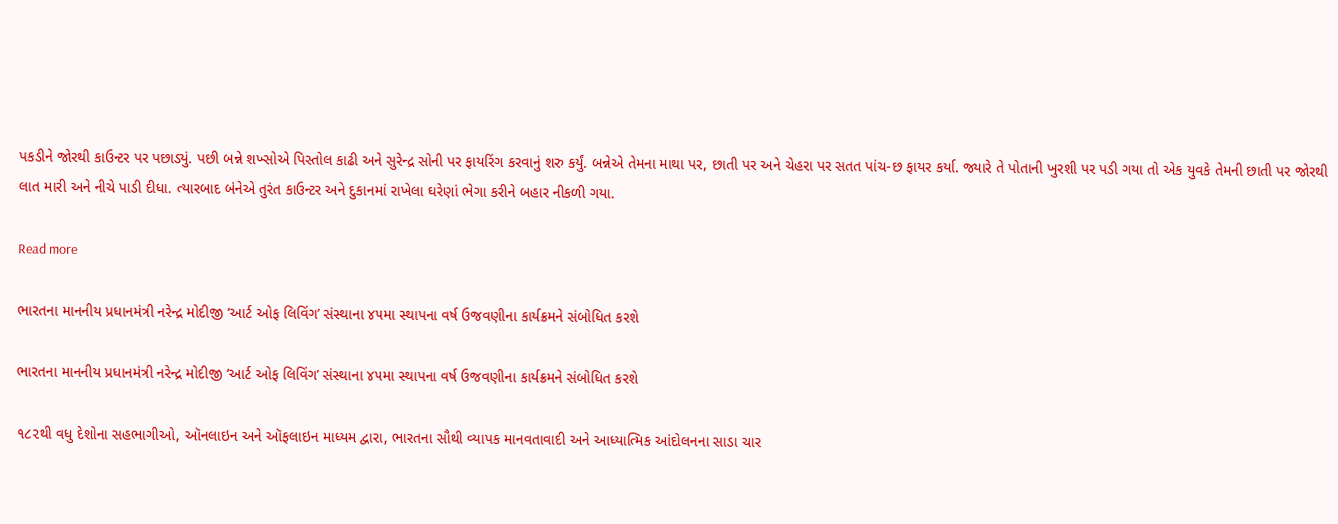પકડીને જોરથી કાઉન્ટર પર પછાડ્યું. પછી બન્ને શખ્સોએ પિસ્તોલ કાઢી અને સુરેન્દ્ર સોની પર ફાયરિંગ કરવાનું શરુ કર્યું. બન્નેએ તેમના માથા પર, છાતી પર અને ચેહરા પર સતત પાંચ-છ ફાયર કર્યા. જ્યારે તે પોતાની ખુરશી પર પડી ગયા તો એક યુવકે તેમની છાતી પર જોરથી લાત મારી અને નીચે પાડી દીધા. ત્યારબાદ બંનેએ તુરંત કાઉન્ટર અને દુકાનમાં રાખેલા ઘરેણાં ભેગા કરીને બહાર નીકળી ગયા.

Read more

ભારતના માનનીય પ્રધાનમંત્રી નરેન્દ્ર મોદીજી ‘આર્ટ ઓફ લિવિંગ’ સંસ્થાના ૪૫મા સ્થાપના વર્ષ ઉજવણીના કાર્યક્રમને સંબોધિત કરશે

ભારતના માનનીય પ્રધાનમંત્રી નરેન્દ્ર મોદીજી ‘આર્ટ ઓફ લિવિંગ’ સંસ્થાના ૪૫મા સ્થાપના વર્ષ ઉજવણીના કાર્યક્રમને સંબોધિત કરશે

૧૮૨થી વધુ દેશોના સહભાગીઓ, ઑનલાઇન અને ઑફલાઇન માધ્યમ દ્વારા, ભારતના સૌથી વ્યાપક માનવતાવાદી અને આધ્યાત્મિક આંદોલનના સાડા ચાર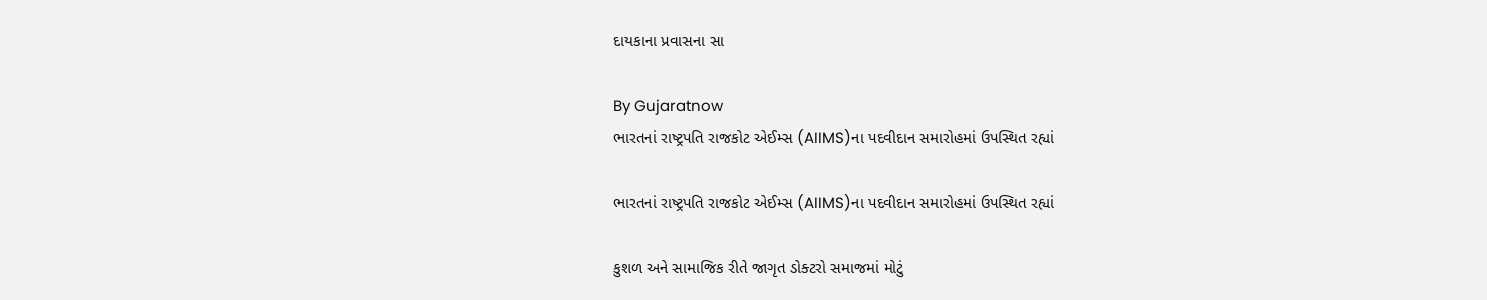દાયકાના પ્રવાસના સા

By Gujaratnow
ભારતનાં રાષ્ટ્રપતિ રાજકોટ એઈમ્સ (AIIMS)ના પદવીદાન સમારોહમાં ઉપસ્થિત રહ્યાં

ભારતનાં રાષ્ટ્રપતિ રાજકોટ એઈમ્સ (AIIMS)ના પદવીદાન સમારોહમાં ઉપસ્થિત રહ્યાં

કુશળ અને સામાજિક રીતે જાગૃત ડોક્ટરો સમાજમાં મોટું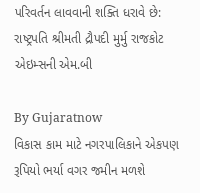પરિવર્તન લાવવાની શક્તિ ધરાવે છે: રાષ્ટ્રપતિ શ્રીમતી દ્રૌપદી મુર્મુ રાજકોટ એઇમ્સની એમ.બી

By Gujaratnow
વિકાસ કામ માટે નગરપાલિકાને એકપણ રૂપિયો ભર્યા વગર જમીન મળશે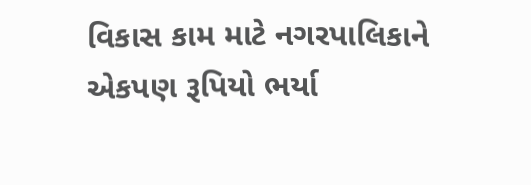વિકાસ કામ માટે નગરપાલિકાને એકપણ રૂપિયો ભર્યા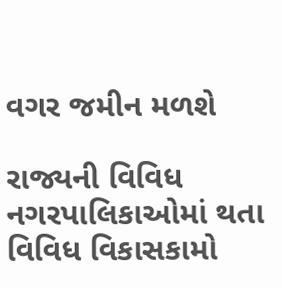વગર જમીન મળશે

રાજ્યની વિવિધ નગરપાલિકાઓમાં થતા વિવિધ વિકાસકામો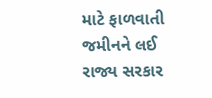માટે ફાળવાતી જમીનને લઈ રાજ્ય સરકાર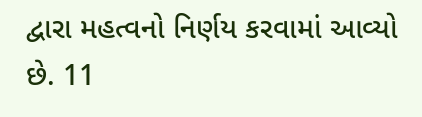દ્વારા મહત્વનો નિર્ણય કરવામાં આવ્યો છે. 11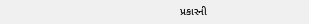પ્રકારની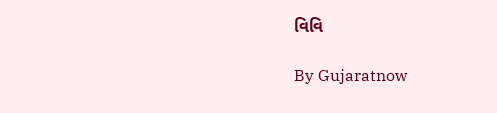વિવિ

By Gujaratnow